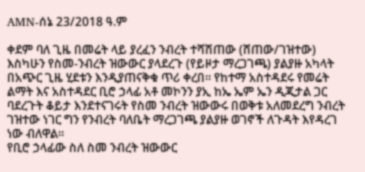AMN-ሰኔ 23/2018 ዓ.ም

ቀደም ባለ ጊዜ በመሬት ላይ ያረፈን ንብረት ተሻሽጠው (ሸጠው/ገዝተው) እስካሁን የስመ-ንብረት ዝውውር ያላደረጉ (የይዞታ ማረጋገጫ) ያልያዙ አካላት በአጭር ጊዜ ሂደቱን እንዲያጠናቅቁ ጥሪ ቀረበ። የከተማ አስተዳደሩ የመሬት ልማት እና አስተዳደር ቢሮ ኃላፊ አቶ መኮንን ያኢ ከኤ ኤም ኤን ዲጂታል ጋር ባደረጉት ቆይታ እንደተናገሩት የስመ ንብረት ዝውውሩ በወቅቱ አለመደረግ ንብረት ገዝተው ነገር ግን የንብረት ባለቤት ማረጋገጫ ያልያዙ ወገኖች ለጉዳት እየዳረገ ነው ብለዋል።
የቢሮ ኃላፊው ስለ ስመ ንብረት ዝውውር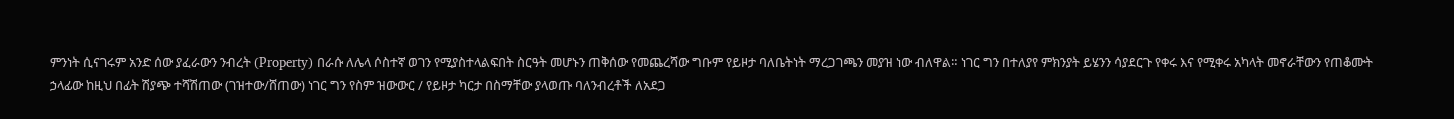ምንነት ሲናገሩም አንድ ሰው ያፈራውን ንብረት (Property) በራሱ ለሌላ ሶስተኛ ወገን የሚያስተላልፍበት ስርዓት መሆኑን ጠቅሰው የመጨረሻው ግቡም የይዞታ ባለቤትነት ማረጋገጫን መያዝ ነው ብለዋል። ነገር ግን በተለያየ ምክንያት ይሄንን ሳያደርጉ የቀሩ እና የሚቀሩ አካላት መኖራቸውን የጠቆሙት ኃላፊው ከዚህ በፊት ሽያጭ ተሻሽጠው (ገዝተው/ሸጠው) ነገር ግን የስም ዝውውር / የይዞታ ካርታ በስማቸው ያላወጡ ባለንብረቶች ለአደጋ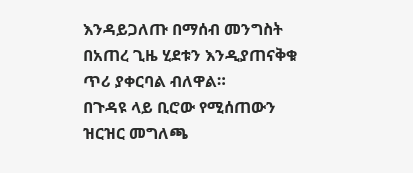እንዳይጋለጡ በማሰብ መንግስት በአጠረ ጊዜ ሂደቱን እንዲያጠናቅቁ ጥሪ ያቀርባል ብለዋል።
በጉዳዩ ላይ ቢሮው የሚሰጠውን ዝርዝር መግለጫ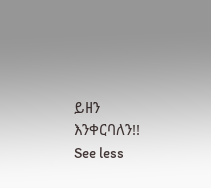ይዘን እንቀርባለን!!
See less